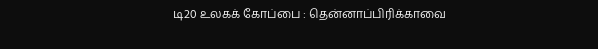டி20 உலகக் கோப்பை : தென்னாப்பிரிக்காவை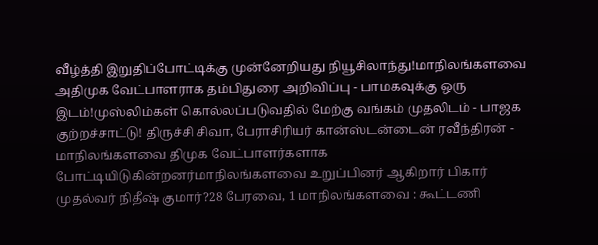வீழ்த்தி இறுதிப்போட்டிக்கு முன்னேறியது நியூசிலாந்து!மாநிலங்களவை அதிமுக வேட்பாளராக தம்பிதுரை அறிவிப்பு - பாமகவுக்கு ஒரு இடம்!முஸ்லிம்கள் கொல்லப்படுவதில் மேற்கு வங்கம் முதலிடம் - பாஜக குற்றச்சாட்டு! திருச்சி சிவா, பேராசிரியர் கான்ஸ்டன்டைன் ரவீந்திரன் - மாநிலங்களவை திமுக வேட்பாளர்களாக போட்டியிடுகின்றனர்மாநிலங்களவை உறுப்பினர் ஆகிறார் பிகார் முதல்வர் நிதீஷ் குமார்?28 பேரவை, 1 மாநிலங்களவை : கூட்டணி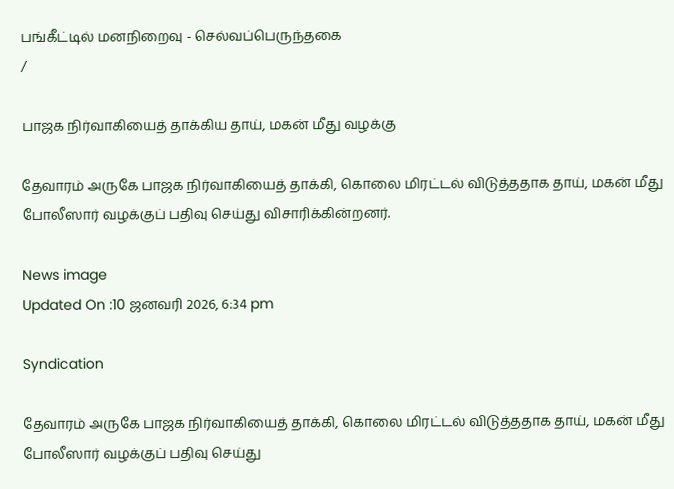பங்கீட்டில் மனநிறைவு - செல்வப்பெருந்தகை
/

பாஜக நிர்வாகியைத் தாக்கிய தாய், மகன் மீது வழக்கு

தேவாரம் அருகே பாஜக நிர்வாகியைத் தாக்கி, கொலை மிரட்டல் விடுத்ததாக தாய், மகன் மீது போலீஸார் வழக்குப் பதிவு செய்து விசாரிக்கின்றனர்.

News image
Updated On :10 ஜனவரி 2026, 6:34 pm

Syndication

தேவாரம் அருகே பாஜக நிர்வாகியைத் தாக்கி, கொலை மிரட்டல் விடுத்ததாக தாய், மகன் மீது போலீஸார் வழக்குப் பதிவு செய்து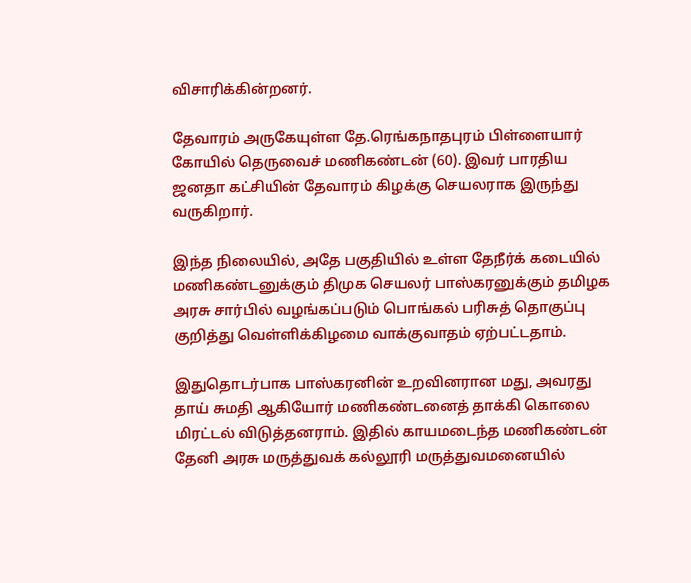விசாரிக்கின்றனர்.

தேவாரம் அருகேயுள்ள தே.ரெங்கநாதபுரம் பிள்ளையார் கோயில் தெருவைச் மணிகண்டன் (60). இவர் பாரதிய ஜனதா கட்சியின் தேவாரம் கிழக்கு செயலராக இருந்து வருகிறார்.

இந்த நிலையில், அதே பகுதியில் உள்ள தேநீர்க் கடையில் மணிகண்டனுக்கும் திமுக செயலர் பாஸ்கரனுக்கும் தமிழக அரசு சார்பில் வழங்கப்படும் பொங்கல் பரிசுத் தொகுப்பு குறித்து வெள்ளிக்கிழமை வாக்குவாதம் ஏற்பட்டதாம்.

இதுதொடர்பாக பாஸ்கரனின் உறவினரான மது, அவரது தாய் சுமதி ஆகியோர் மணிகண்டனைத் தாக்கி கொலை மிரட்டல் விடுத்தனராம். இதில் காயமடைந்த மணிகண்டன் தேனி அரசு மருத்துவக் கல்லூரி மருத்துவமனையில்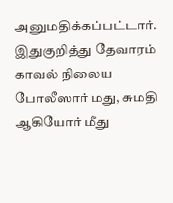அனுமதிக்கப்பட்டார். இதுகுறித்து தேவாரம் காவல் நிலைய போலீஸார் மது, சுமதி ஆகியோர் மீது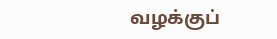வழக்குப்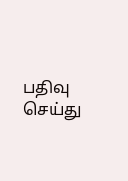பதிவு செய்து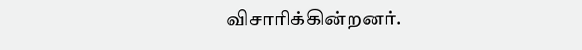விசாரிக்கின்றனர்.